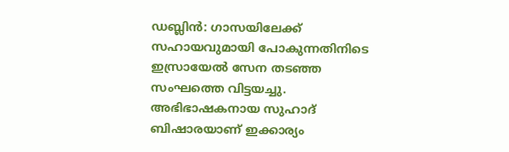ഡബ്ലിൻ: ഗാസയിലേക്ക് സഹായവുമായി പോകുന്നതിനിടെ ഇസ്രായേൽ സേന തടഞ്ഞ സംഘത്തെ വിട്ടയച്ചു. അഭിഭാഷകനായ സുഹാദ് ബിഷാരയാണ് ഇക്കാര്യം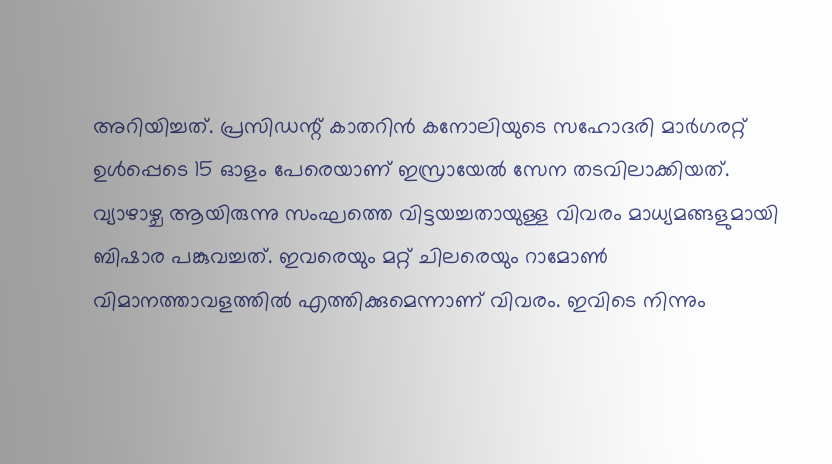അറിയിച്ചത്. പ്രസിഡന്റ് കാതറിൻ കനോലിയുടെ സഹോദരി മാർഗരറ്റ് ഉൾപ്പെടെ 15 ഓളം പേരെയാണ് ഇസ്രായേൽ സേന തടവിലാക്കിയത്.
വ്യാഴാഴ്ച ആയിരുന്നു സംഘത്തെ വിട്ടയച്ചതായുള്ള വിവരം മാധ്യമങ്ങളുമായി ബിഷാര പങ്കുവച്ചത്. ഇവരെയും മറ്റ് ചിലരെയും റാമോൺ വിമാനത്താവളത്തിൽ എത്തിക്കുമെന്നാണ് വിവരം. ഇവിടെ നിന്നും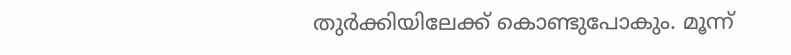തുർക്കിയിലേക്ക് കൊണ്ടുപോകും. മൂന്ന്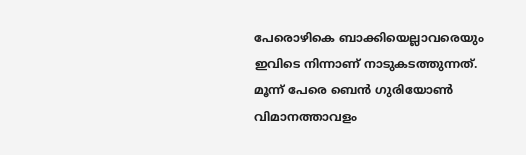പേരൊഴികെ ബാക്കിയെല്ലാവരെയും ഇവിടെ നിന്നാണ് നാടുകടത്തുന്നത്. മൂന്ന് പേരെ ബെൻ ഗുരിയോൺ വിമാനത്താവളം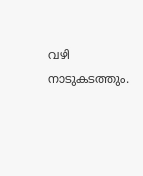വഴി നാടുകടത്തും.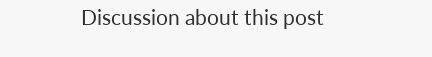Discussion about this post